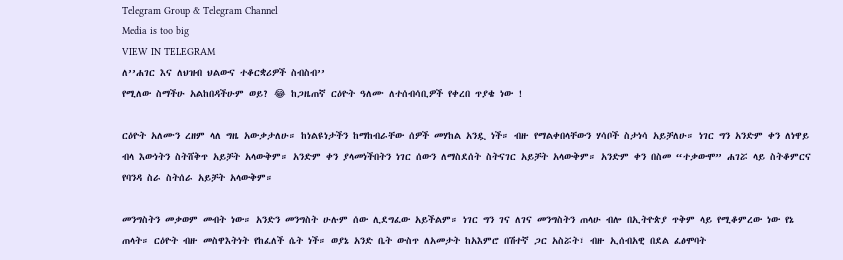Telegram Group & Telegram Channel
Media is too big
VIEW IN TELEGRAM
ለ’’ሐገር እና ለህዝብ ህልውና ተቆርቋሪዎች ስብስብ’’
የሚለው ስማችሁ አልከበዳችሁም ወይ? 😂 ከጋዜጠኛ ርዕዮት ዓለሙ ለተሰብሳቢዎች የቀረበ ጥያቄ ነው !

ርዕዮት አለሙን ረዘም ላለ ግዜ አውቃታለሁ። ከነልዩነታችን ከማከብራቸው ሰዎች መሃከል አንዷ ነች። ብዙ የማልቀበላቸውን ሃሳቦች ስታነሳ አይቻለሁ። ነገር ግን አንድም ቀን ለነዋይ ብላ እውነትን ስትሸቅጥ አይቻት አላውቅም። አንድም ቀን ያላመነችበትን ነገር ሰውን ለማስደሰት ስትናገር አይቻት አላውቅም። አንድም ቀን በስመ “ተቃውሞ” ሐገሯ ላይ ስትቆምርና የባንዳ ስራ ስትሰራ አይቻት አላውቅም።

መንግስትን መቃወም መብት ነው። አንድን መንግስት ሁሉም ሰው ሊደግፈው አይችልም። ነገር ግን ገና ለገና መንግስትን ጠላሁ ብሎ በኢትዮጵያ ጥቅም ላይ የሚቆምረው ነው የኔ ጠላት። ርዕዮት ብዙ መስዋእትነት የከፈለች ሴት ነች። ወያኔ አንድ ቤት ውስጥ ለአመታት ከአእምሮ በሽተኛ ጋር አስሯት፣ ብዙ ኢሰብአዊ በደል ፈፅሞባት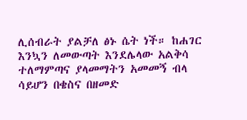ሊሰብራት ያልቻለ ፅኑ ሴት ነች። ከሐገር እንኳን ለመውጣት እንደሌላው አልቅሳ ተለማምጣና ያላመማትን አመመኝ ብላ ሳይሆን በቄስና በዘመድ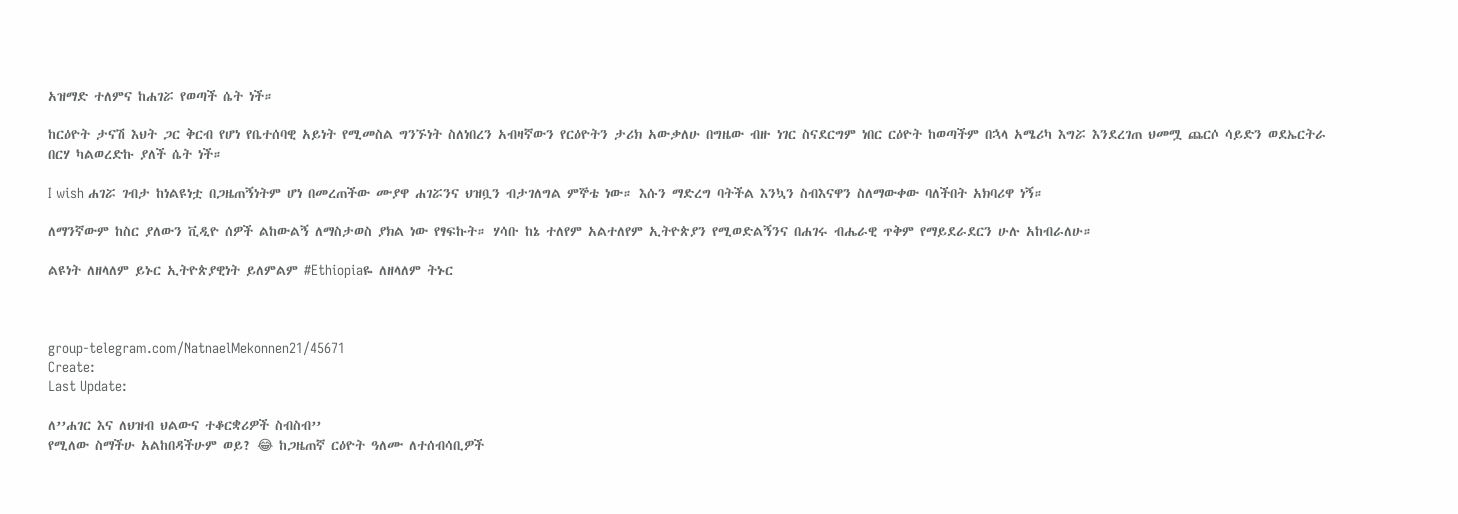አዝማድ ተለምና ከሐገሯ የወጣች ሴት ነች።

ከርዕዮት ታናሽ እህት ጋር ቅርብ የሆነ የቤተሰባዊ አይነት የሚመስል ግንኙነት ስለነበረን አብዛኛውን የርዕዮትን ታሪክ አውቃለሁ በግዜው ብዙ ነገር ስናደርግም ነበር ርዕዮት ከወጣችም በኋላ አሜሪካ እግሯ እንደረገጠ ህመሟ ጨርሶ ሳይድን ወደኤርትራ በርሃ ካልወረድኩ ያለች ሴት ነች።

I wish ሐገሯ ገብታ ከነልዩነቷ በጋዜጠኝነትም ሆነ በመረጠችው ሙያዋ ሐገሯንና ህዝቧን ብታገለግል ምኞቴ ነው። እሱን ማድረግ ባትችል እንኳን ስብእናዋን ስለማውቀው ባለችበት አክባሪዋ ነኝ።

ለማንኛውም ከስር ያለውን ቪዲዮ ሰዎች ልከውልኝ ለማስታወስ ያክል ነው የፃፍኩት። ሃሳቡ ከኔ ተለየም አልተለየም ኢትዮጵያን የሚወድልኝንና በሐገሩ ብሔራዊ ጥቅም የማይደራደርን ሁሉ አከብራለሁ።

ልዩነት ለዘላለም ይኑር ኢትዮጵያዊነት ይለምልም #Ethiopiaዬ ለዘላለም ትኑር



group-telegram.com/NatnaelMekonnen21/45671
Create:
Last Update:

ለ’’ሐገር እና ለህዝብ ህልውና ተቆርቋሪዎች ስብስብ’’
የሚለው ስማችሁ አልከበዳችሁም ወይ? 😂 ከጋዜጠኛ ርዕዮት ዓለሙ ለተሰብሳቢዎች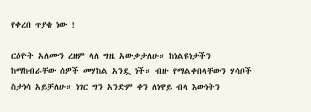የቀረበ ጥያቄ ነው !

ርዕዮት አለሙን ረዘም ላለ ግዜ አውቃታለሁ። ከነልዩነታችን ከማከብራቸው ሰዎች መሃከል አንዷ ነች። ብዙ የማልቀበላቸውን ሃሳቦች ስታነሳ አይቻለሁ። ነገር ግን አንድም ቀን ለነዋይ ብላ እውነትን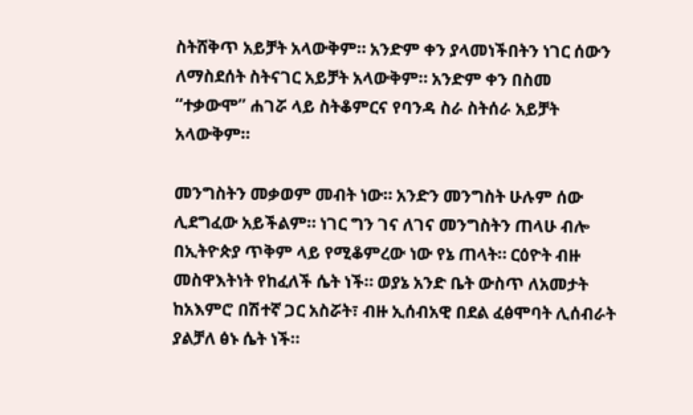ስትሸቅጥ አይቻት አላውቅም። አንድም ቀን ያላመነችበትን ነገር ሰውን ለማስደሰት ስትናገር አይቻት አላውቅም። አንድም ቀን በስመ “ተቃውሞ” ሐገሯ ላይ ስትቆምርና የባንዳ ስራ ስትሰራ አይቻት አላውቅም።

መንግስትን መቃወም መብት ነው። አንድን መንግስት ሁሉም ሰው ሊደግፈው አይችልም። ነገር ግን ገና ለገና መንግስትን ጠላሁ ብሎ በኢትዮጵያ ጥቅም ላይ የሚቆምረው ነው የኔ ጠላት። ርዕዮት ብዙ መስዋእትነት የከፈለች ሴት ነች። ወያኔ አንድ ቤት ውስጥ ለአመታት ከአእምሮ በሽተኛ ጋር አስሯት፣ ብዙ ኢሰብአዊ በደል ፈፅሞባት ሊሰብራት ያልቻለ ፅኑ ሴት ነች።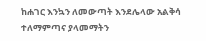ከሐገር እንኳን ለመውጣት እንደሌላው አልቅሳ ተለማምጣና ያላመማትን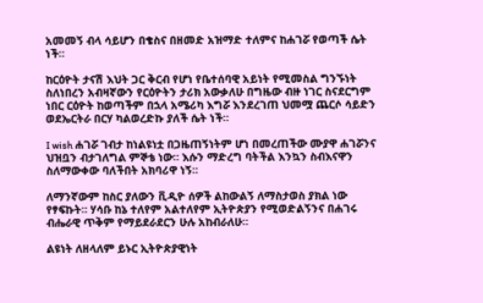አመመኝ ብላ ሳይሆን በቄስና በዘመድ አዝማድ ተለምና ከሐገሯ የወጣች ሴት ነች።

ከርዕዮት ታናሽ እህት ጋር ቅርብ የሆነ የቤተሰባዊ አይነት የሚመስል ግንኙነት ስለነበረን አብዛኛውን የርዕዮትን ታሪክ አውቃለሁ በግዜው ብዙ ነገር ስናደርግም ነበር ርዕዮት ከወጣችም በኋላ አሜሪካ እግሯ እንደረገጠ ህመሟ ጨርሶ ሳይድን ወደኤርትራ በርሃ ካልወረድኩ ያለች ሴት ነች።

I wish ሐገሯ ገብታ ከነልዩነቷ በጋዜጠኝነትም ሆነ በመረጠችው ሙያዋ ሐገሯንና ህዝቧን ብታገለግል ምኞቴ ነው። እሱን ማድረግ ባትችል እንኳን ስብእናዋን ስለማውቀው ባለችበት አክባሪዋ ነኝ።

ለማንኛውም ከስር ያለውን ቪዲዮ ሰዎች ልከውልኝ ለማስታወስ ያክል ነው የፃፍኩት። ሃሳቡ ከኔ ተለየም አልተለየም ኢትዮጵያን የሚወድልኝንና በሐገሩ ብሔራዊ ጥቅም የማይደራደርን ሁሉ አከብራለሁ።

ልዩነት ለዘላለም ይኑር ኢትዮጵያዊነት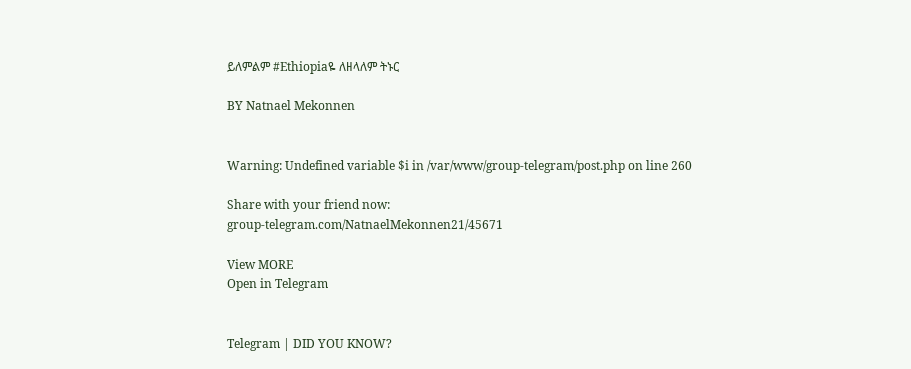ይለምልም #Ethiopiaዬ ለዘላለም ትኑር

BY Natnael Mekonnen


Warning: Undefined variable $i in /var/www/group-telegram/post.php on line 260

Share with your friend now:
group-telegram.com/NatnaelMekonnen21/45671

View MORE
Open in Telegram


Telegram | DID YOU KNOW?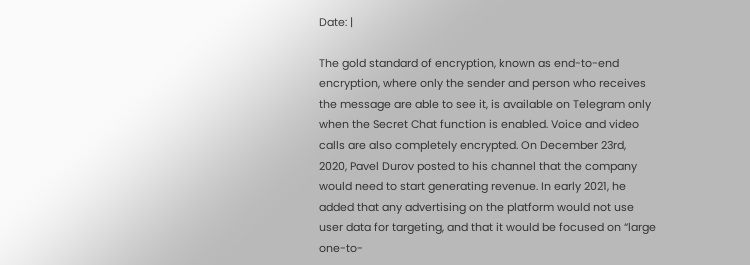Date: |

The gold standard of encryption, known as end-to-end encryption, where only the sender and person who receives the message are able to see it, is available on Telegram only when the Secret Chat function is enabled. Voice and video calls are also completely encrypted. On December 23rd, 2020, Pavel Durov posted to his channel that the company would need to start generating revenue. In early 2021, he added that any advertising on the platform would not use user data for targeting, and that it would be focused on “large one-to-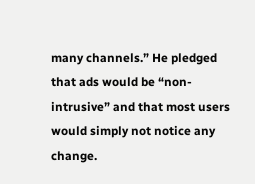many channels.” He pledged that ads would be “non-intrusive” and that most users would simply not notice any change.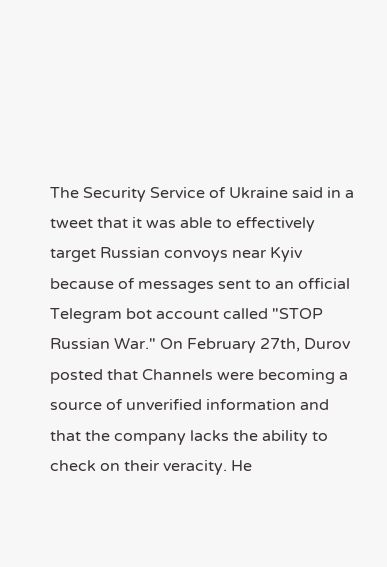The Security Service of Ukraine said in a tweet that it was able to effectively target Russian convoys near Kyiv because of messages sent to an official Telegram bot account called "STOP Russian War." On February 27th, Durov posted that Channels were becoming a source of unverified information and that the company lacks the ability to check on their veracity. He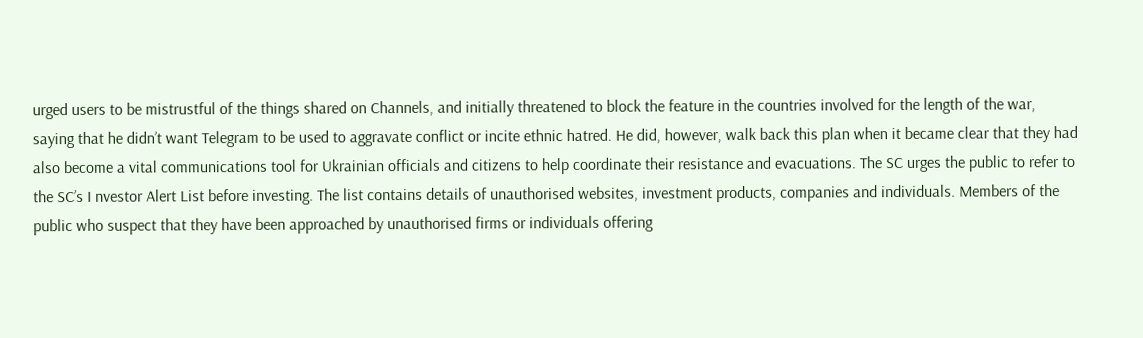urged users to be mistrustful of the things shared on Channels, and initially threatened to block the feature in the countries involved for the length of the war, saying that he didn’t want Telegram to be used to aggravate conflict or incite ethnic hatred. He did, however, walk back this plan when it became clear that they had also become a vital communications tool for Ukrainian officials and citizens to help coordinate their resistance and evacuations. The SC urges the public to refer to the SC’s I nvestor Alert List before investing. The list contains details of unauthorised websites, investment products, companies and individuals. Members of the public who suspect that they have been approached by unauthorised firms or individuals offering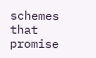schemes that promise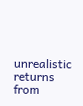unrealistic returns
from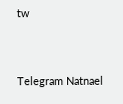tw


Telegram Natnael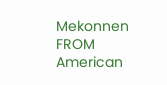Mekonnen
FROM American